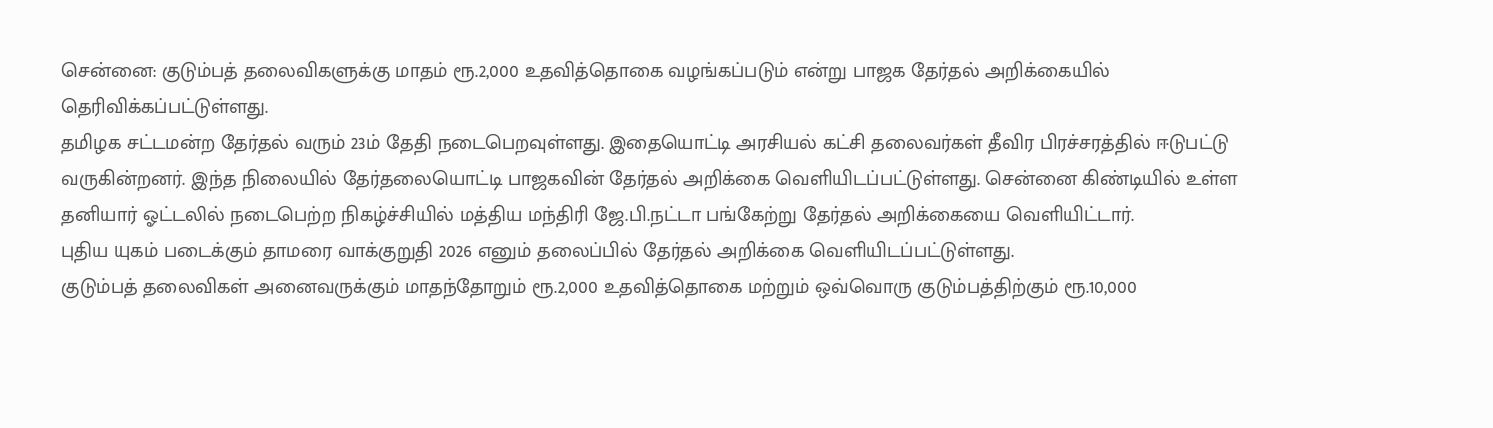சென்னை: குடும்பத் தலைவிகளுக்கு மாதம் ரூ.2,000 உதவித்தொகை வழங்கப்படும் என்று பாஜக தேர்தல் அறிக்கையில் தெரிவிக்கப்பட்டுள்ளது.
தமிழக சட்டமன்ற தேர்தல் வரும் 23ம் தேதி நடைபெறவுள்ளது. இதையொட்டி அரசியல் கட்சி தலைவர்கள் தீவிர பிரச்சரத்தில் ஈடுபட்டு வருகின்றனர். இந்த நிலையில் தேர்தலையொட்டி பாஜகவின் தேர்தல் அறிக்கை வெளியிடப்பட்டுள்ளது. சென்னை கிண்டியில் உள்ள தனியார் ஓட்டலில் நடைபெற்ற நிகழ்ச்சியில் மத்திய மந்திரி ஜே.பி.நட்டா பங்கேற்று தேர்தல் அறிக்கையை வெளியிட்டார்.
புதிய யுகம் படைக்கும் தாமரை வாக்குறுதி 2026 எனும் தலைப்பில் தேர்தல் அறிக்கை வெளியிடப்பட்டுள்ளது.
குடும்பத் தலைவிகள் அனைவருக்கும் மாதந்தோறும் ரூ.2,000 உதவித்தொகை மற்றும் ஒவ்வொரு குடும்பத்திற்கும் ரூ.10,000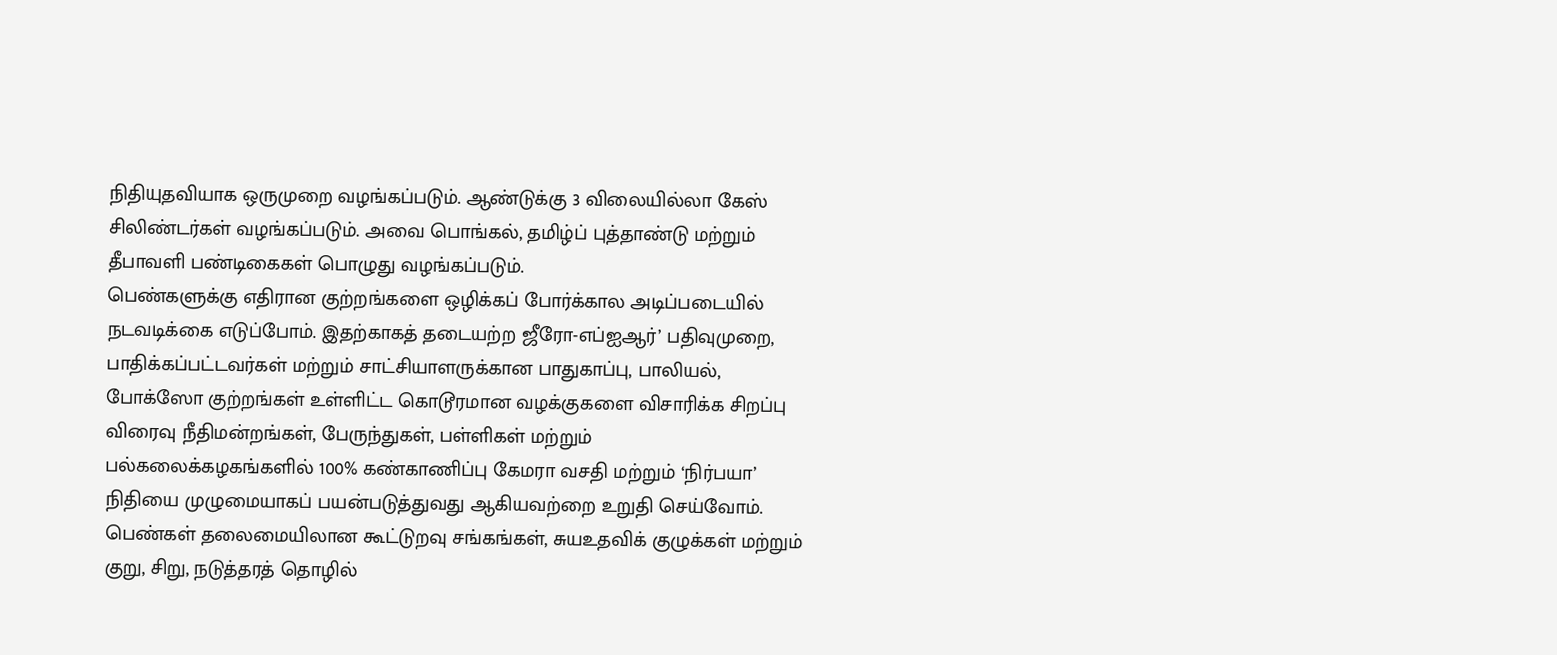நிதியுதவியாக ஒருமுறை வழங்கப்படும். ஆண்டுக்கு 3 விலையில்லா கேஸ் சிலிண்டர்கள் வழங்கப்படும். அவை பொங்கல், தமிழ்ப் புத்தாண்டு மற்றும் தீபாவளி பண்டிகைகள் பொழுது வழங்கப்படும்.
பெண்களுக்கு எதிரான குற்றங்களை ஒழிக்கப் போர்க்கால அடிப்படையில் நடவடிக்கை எடுப்போம். இதற்காகத் தடையற்ற ஜீரோ-எப்ஐஆர்’ பதிவுமுறை, பாதிக்கப்பட்டவர்கள் மற்றும் சாட்சியாளருக்கான பாதுகாப்பு, பாலியல், போக்ஸோ குற்றங்கள் உள்ளிட்ட கொடூரமான வழக்குகளை விசாரிக்க சிறப்பு விரைவு நீதிமன்றங்கள், பேருந்துகள், பள்ளிகள் மற்றும் பல்கலைக்கழகங்களில் 100% கண்காணிப்பு கேமரா வசதி மற்றும் ‘நிர்பயா’ நிதியை முழுமையாகப் பயன்படுத்துவது ஆகியவற்றை உறுதி செய்வோம்.
பெண்கள் தலைமையிலான கூட்டுறவு சங்கங்கள், சுயஉதவிக் குழுக்கள் மற்றும் குறு, சிறு, நடுத்தரத் தொழில்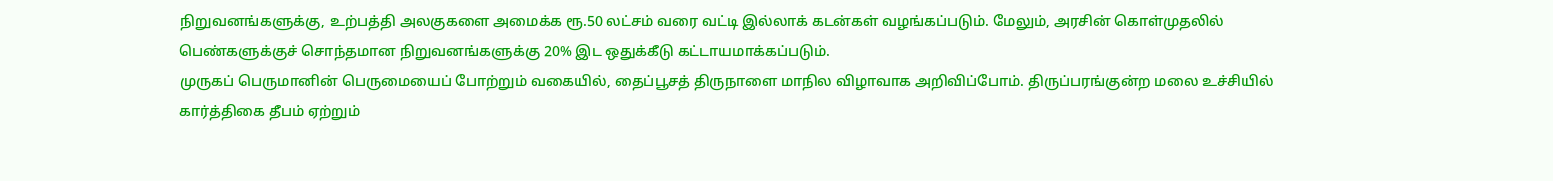நிறுவனங்களுக்கு, உற்பத்தி அலகுகளை அமைக்க ரூ.50 லட்சம் வரை வட்டி இல்லாக் கடன்கள் வழங்கப்படும். மேலும், அரசின் கொள்முதலில் பெண்களுக்குச் சொந்தமான நிறுவனங்களுக்கு 20% இட ஒதுக்கீடு கட்டாயமாக்கப்படும்.
முருகப் பெருமானின் பெருமையைப் போற்றும் வகையில், தைப்பூசத் திருநாளை மாநில விழாவாக அறிவிப்போம். திருப்பரங்குன்ற மலை உச்சியில் கார்த்திகை தீபம் ஏற்றும்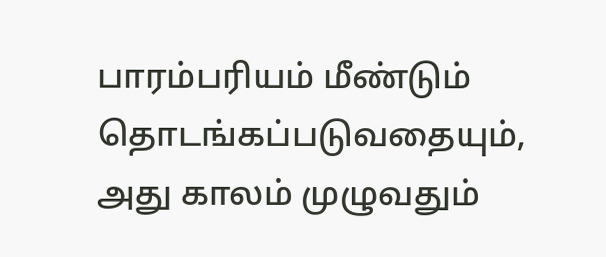பாரம்பரியம் மீண்டும் தொடங்கப்படுவதையும், அது காலம் முழுவதும்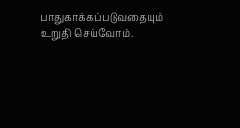பாதுகாக்கப்படுவதையும் உறுதி செய்வோம்.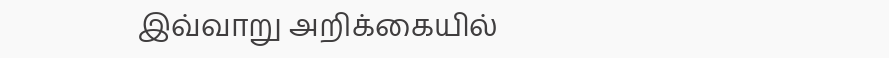இவ்வாறு அறிக்கையில்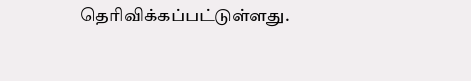தெரிவிக்கப்பட்டுள்ளது.